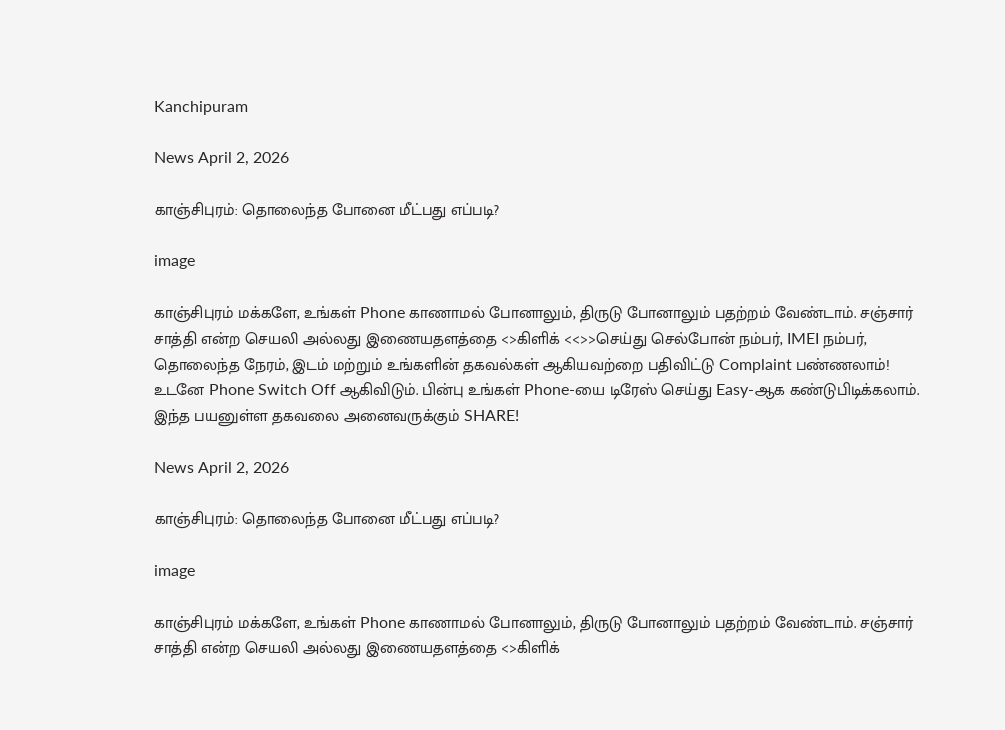Kanchipuram

News April 2, 2026

காஞ்சிபுரம்: தொலைந்த போனை மீட்பது எப்படி?

image

காஞ்சிபுரம் மக்களே, உங்கள் Phone காணாமல் போனாலும், திருடு போனாலும் பதற்றம் வேண்டாம். சஞ்சார் சாத்தி என்ற செயலி அல்லது இணையதளத்தை <>கிளிக் <<>>செய்து செல்போன் நம்பர், IMEI நம்பர், தொலைந்த நேரம், இடம் மற்றும் உங்களின் தகவல்கள் ஆகியவற்றை பதிவிட்டு Complaint பண்ணலாம்! உடனே Phone Switch Off ஆகிவிடும். பின்பு உங்கள் Phone-யை டிரேஸ் செய்து Easy-ஆக கண்டுபிடிக்கலாம். இந்த பயனுள்ள தகவலை அனைவருக்கும் SHARE!

News April 2, 2026

காஞ்சிபுரம்: தொலைந்த போனை மீட்பது எப்படி?

image

காஞ்சிபுரம் மக்களே, உங்கள் Phone காணாமல் போனாலும், திருடு போனாலும் பதற்றம் வேண்டாம். சஞ்சார் சாத்தி என்ற செயலி அல்லது இணையதளத்தை <>கிளிக்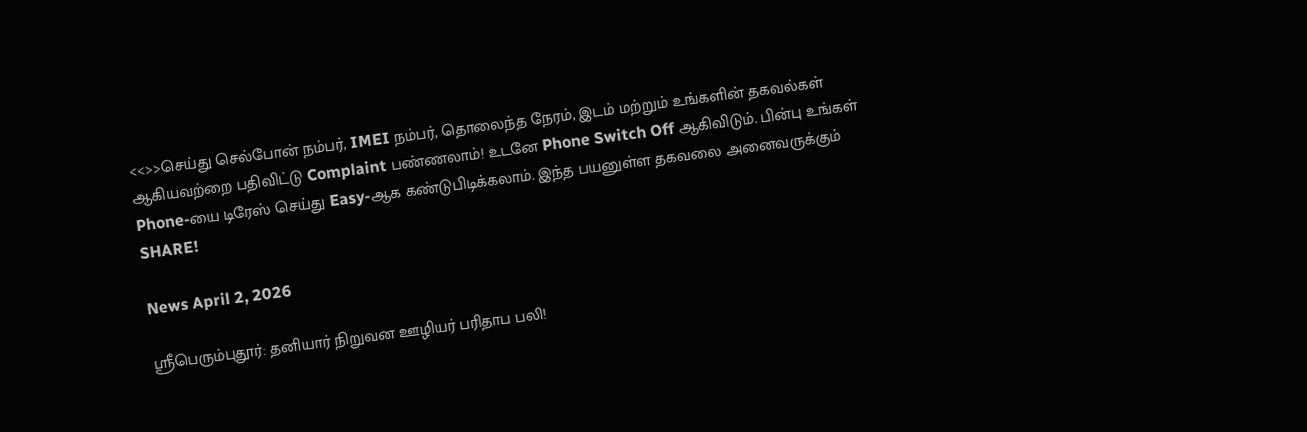<<>>செய்து செல்போன் நம்பர், IMEI நம்பர், தொலைந்த நேரம், இடம் மற்றும் உங்களின் தகவல்கள் ஆகியவற்றை பதிவிட்டு Complaint பண்ணலாம்! உடனே Phone Switch Off ஆகிவிடும். பின்பு உங்கள் Phone-யை டிரேஸ் செய்து Easy-ஆக கண்டுபிடிக்கலாம். இந்த பயனுள்ள தகவலை அனைவருக்கும் SHARE!

News April 2, 2026

ஸ்ரீபெரும்புதூர்: தனியார் நிறுவன ஊழியர் பரிதாப பலி!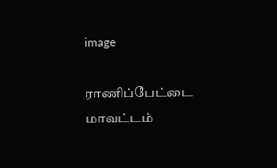image

ராணிப்பேட்டை மாவட்டம்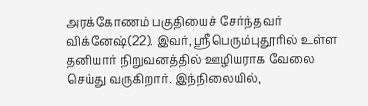அரக்கோணம் பகுதியைச் சேர்ந்தவர் விக்னேஷ்(22). இவர், ஸ்ரீபெரும்புதூரில் உள்ள தனியார் நிறுவனத்தில் ஊழியராக வேலை செய்து வருகிறார். இந்நிலையில்,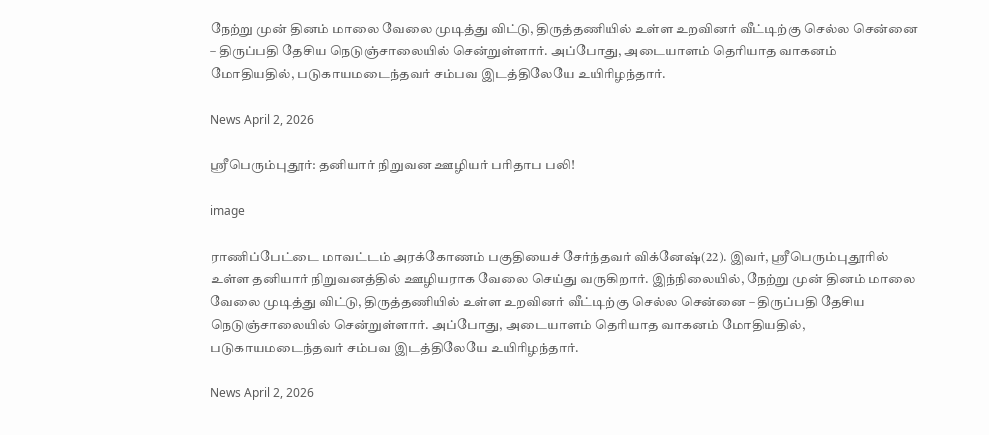நேற்று முன் தினம் மாலை வேலை முடித்து விட்டு, திருத்தணியில் உள்ள உறவினர் வீட்டிற்கு செல்ல சென்னை – திருப்பதி தேசிய நெடுஞ்சாலையில் சென்றுள்ளார். அப்போது, அடையாளம் தெரியாத வாகனம் மோதியதில், படுகாயமடைந்தவர் சம்பவ இடத்திலேயே உயிரிழந்தார்.

News April 2, 2026

ஸ்ரீபெரும்புதூர்: தனியார் நிறுவன ஊழியர் பரிதாப பலி!

image

ராணிப்பேட்டை மாவட்டம் அரக்கோணம் பகுதியைச் சேர்ந்தவர் விக்னேஷ்(22). இவர், ஸ்ரீபெரும்புதூரில் உள்ள தனியார் நிறுவனத்தில் ஊழியராக வேலை செய்து வருகிறார். இந்நிலையில், நேற்று முன் தினம் மாலை வேலை முடித்து விட்டு, திருத்தணியில் உள்ள உறவினர் வீட்டிற்கு செல்ல சென்னை – திருப்பதி தேசிய நெடுஞ்சாலையில் சென்றுள்ளார். அப்போது, அடையாளம் தெரியாத வாகனம் மோதியதில், படுகாயமடைந்தவர் சம்பவ இடத்திலேயே உயிரிழந்தார்.

News April 2, 2026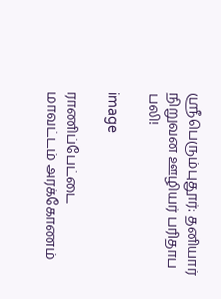ஸ்ரீபெரும்புதூர்: தனியார் நிறுவன ஊழியர் பரிதாப பலி!

image

ராணிப்பேட்டை மாவட்டம் அரக்கோணம்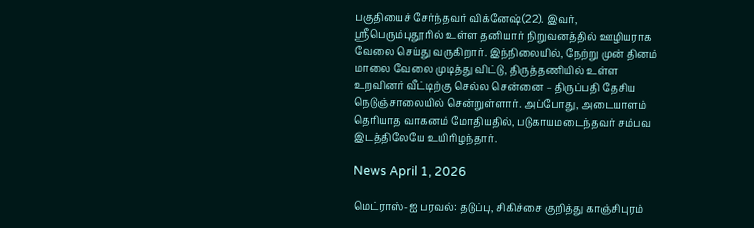பகுதியைச் சேர்ந்தவர் விக்னேஷ்(22). இவர், ஸ்ரீபெரும்புதூரில் உள்ள தனியார் நிறுவனத்தில் ஊழியராக வேலை செய்து வருகிறார். இந்நிலையில், நேற்று முன் தினம் மாலை வேலை முடித்து விட்டு, திருத்தணியில் உள்ள உறவினர் வீட்டிற்கு செல்ல சென்னை – திருப்பதி தேசிய நெடுஞ்சாலையில் சென்றுள்ளார். அப்போது, அடையாளம் தெரியாத வாகனம் மோதியதில், படுகாயமடைந்தவர் சம்பவ இடத்திலேயே உயிரிழந்தார்.

News April 1, 2026

மெட்ராஸ்-ஐ பரவல்: தடுப்பு, சிகிச்சை குறித்து காஞ்சிபுரம்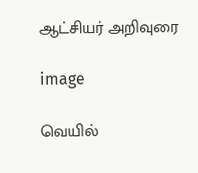ஆட்சியர் அறிவுரை

image

வெயில்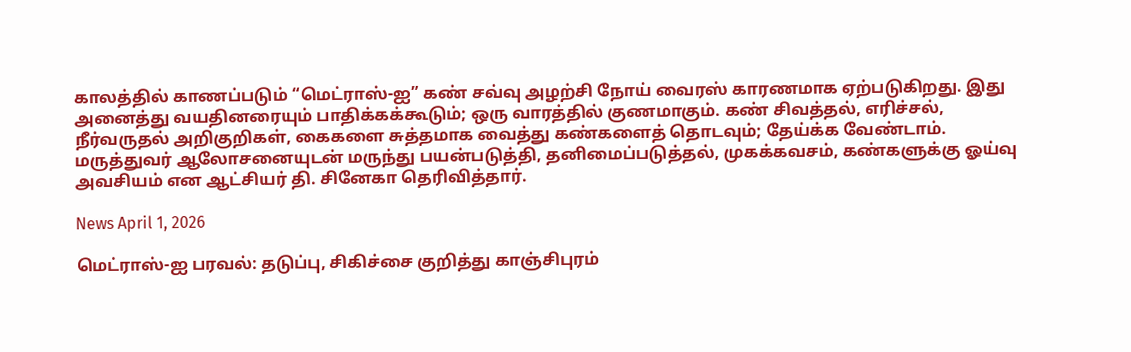காலத்தில் காணப்படும் “மெட்ராஸ்-ஐ” கண் சவ்வு அழற்சி நோய் வைரஸ் காரணமாக ஏற்படுகிறது. இது அனைத்து வயதினரையும் பாதிக்கக்கூடும்; ஒரு வாரத்தில் குணமாகும். கண் சிவத்தல், எரிச்சல், நீர்வருதல் அறிகுறிகள், கைகளை சுத்தமாக வைத்து கண்களைத் தொடவும்; தேய்க்க வேண்டாம். மருத்துவர் ஆலோசனையுடன் மருந்து பயன்படுத்தி, தனிமைப்படுத்தல், முகக்கவசம், கண்களுக்கு ஓய்வு அவசியம் என ஆட்சியர் தி. சினேகா தெரிவித்தார்.

News April 1, 2026

மெட்ராஸ்-ஐ பரவல்: தடுப்பு, சிகிச்சை குறித்து காஞ்சிபுரம்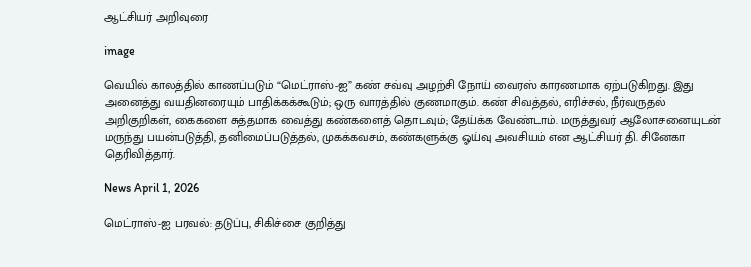ஆட்சியர் அறிவுரை

image

வெயில் காலத்தில் காணப்படும் “மெட்ராஸ்-ஐ” கண் சவ்வு அழற்சி நோய் வைரஸ் காரணமாக ஏற்படுகிறது. இது அனைத்து வயதினரையும் பாதிக்கக்கூடும்; ஒரு வாரத்தில் குணமாகும். கண் சிவத்தல், எரிச்சல், நீர்வருதல் அறிகுறிகள், கைகளை சுத்தமாக வைத்து கண்களைத் தொடவும்; தேய்க்க வேண்டாம். மருத்துவர் ஆலோசனையுடன் மருந்து பயன்படுத்தி, தனிமைப்படுத்தல், முகக்கவசம், கண்களுக்கு ஓய்வு அவசியம் என ஆட்சியர் தி. சினேகா தெரிவித்தார்.

News April 1, 2026

மெட்ராஸ்-ஐ பரவல்: தடுப்பு, சிகிச்சை குறித்து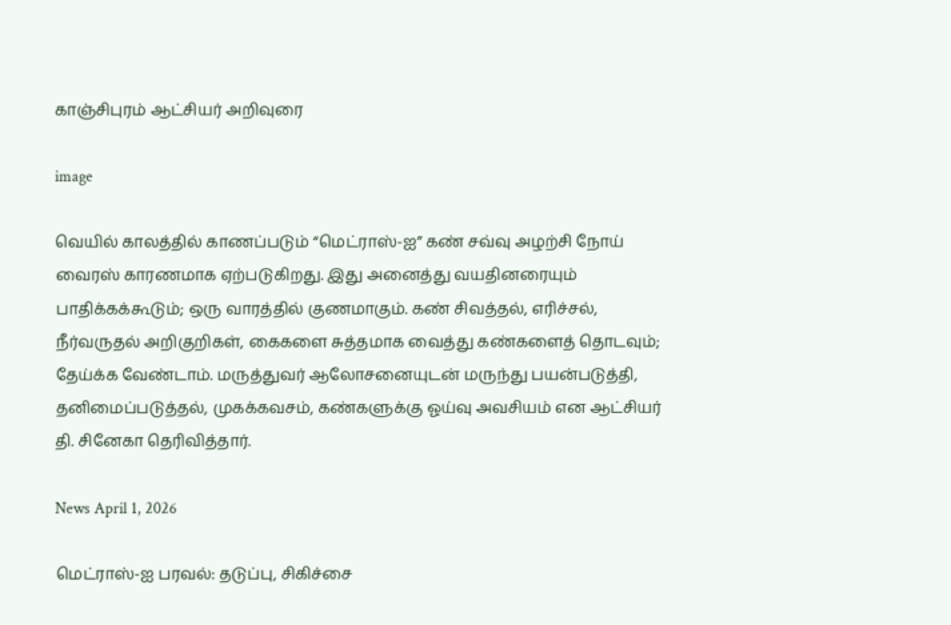காஞ்சிபுரம் ஆட்சியர் அறிவுரை

image

வெயில் காலத்தில் காணப்படும் “மெட்ராஸ்-ஐ” கண் சவ்வு அழற்சி நோய் வைரஸ் காரணமாக ஏற்படுகிறது. இது அனைத்து வயதினரையும் பாதிக்கக்கூடும்; ஒரு வாரத்தில் குணமாகும். கண் சிவத்தல், எரிச்சல், நீர்வருதல் அறிகுறிகள், கைகளை சுத்தமாக வைத்து கண்களைத் தொடவும்; தேய்க்க வேண்டாம். மருத்துவர் ஆலோசனையுடன் மருந்து பயன்படுத்தி, தனிமைப்படுத்தல், முகக்கவசம், கண்களுக்கு ஓய்வு அவசியம் என ஆட்சியர் தி. சினேகா தெரிவித்தார்.

News April 1, 2026

மெட்ராஸ்-ஐ பரவல்: தடுப்பு, சிகிச்சை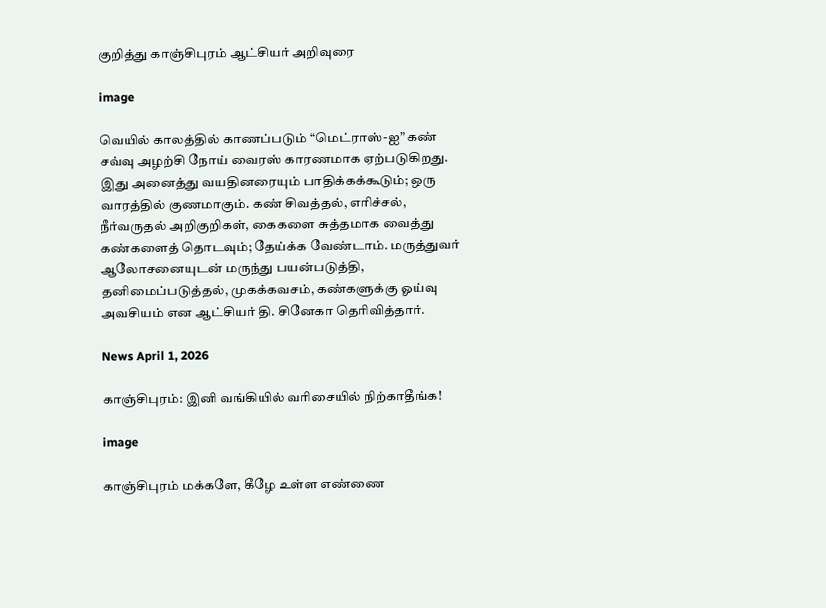குறித்து காஞ்சிபுரம் ஆட்சியர் அறிவுரை

image

வெயில் காலத்தில் காணப்படும் “மெட்ராஸ்-ஐ” கண் சவ்வு அழற்சி நோய் வைரஸ் காரணமாக ஏற்படுகிறது. இது அனைத்து வயதினரையும் பாதிக்கக்கூடும்; ஒரு வாரத்தில் குணமாகும். கண் சிவத்தல், எரிச்சல், நீர்வருதல் அறிகுறிகள், கைகளை சுத்தமாக வைத்து கண்களைத் தொடவும்; தேய்க்க வேண்டாம். மருத்துவர் ஆலோசனையுடன் மருந்து பயன்படுத்தி, தனிமைப்படுத்தல், முகக்கவசம், கண்களுக்கு ஓய்வு அவசியம் என ஆட்சியர் தி. சினேகா தெரிவித்தார்.

News April 1, 2026

காஞ்சிபுரம்: இனி வங்கியில் வரிசையில் நிற்காதீங்க!

image

காஞ்சிபுரம் மக்களே, கீழே உள்ள எண்ணை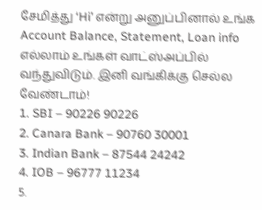சேமித்து ‘Hi’ என்று அனுப்பினால் உங்க Account Balance, Statement, Loan info எல்லாம் உங்கள் வாட்ஸ்அப்பில் வந்துவிடும். இனி வங்கிக்கு செல்ல வேண்டாம்!
1. SBI – 90226 90226
2. Canara Bank – 90760 30001
3. Indian Bank – 87544 24242
4. IOB – 96777 11234
5.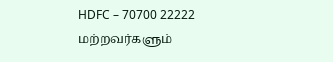HDFC – 70700 22222
மற்றவர்களும்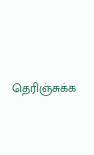தெரிஞ்சுக்க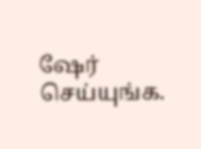ஷேர் செய்யுங்க.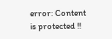error: Content is protected !!